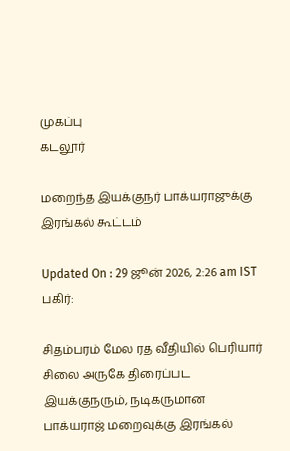முகப்பு
கடலூர்

மறைந்த இயக்குநர் பாக்யராஜுக்கு இரங்கல் கூட்டம்

Updated On : 29 ஜூன் 2026, 2:26 am IST
பகிர்:

சிதம்பரம் மேல ரத வீதியில் பெரியார் சிலை அருகே திரைப்பட இயக்குநரும், நடிகருமான பாக்யராஜ் மறைவுக்கு இரங்கல்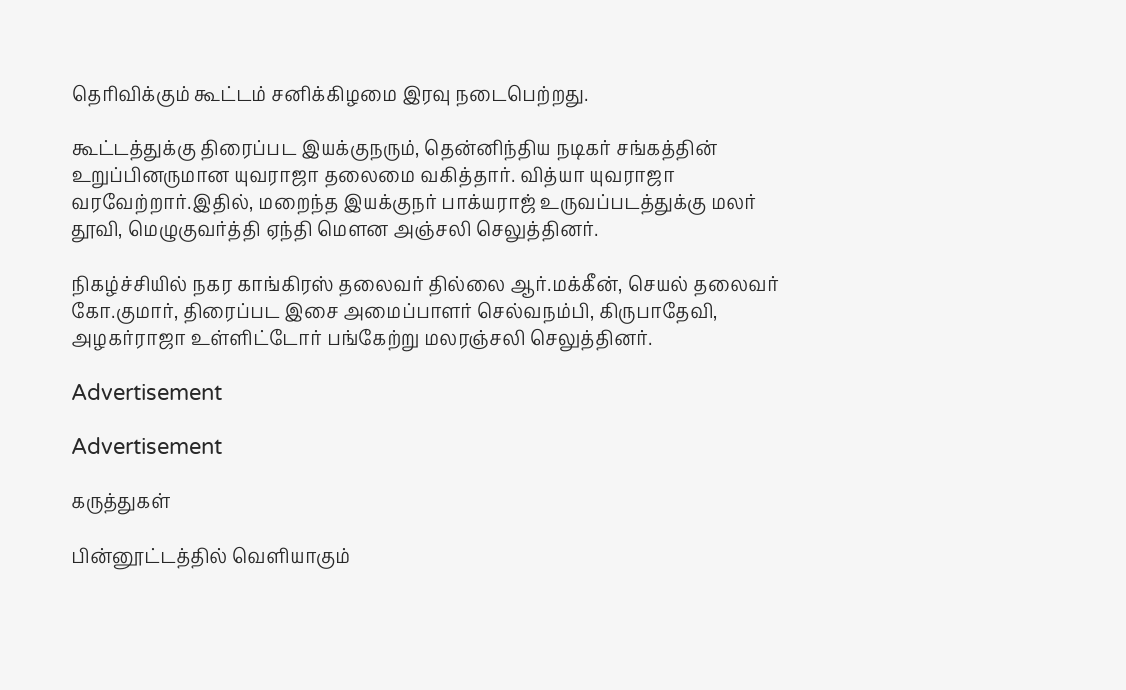தெரிவிக்கும் கூட்டம் சனிக்கிழமை இரவு நடைபெற்றது.

கூட்டத்துக்கு திரைப்பட இயக்குநரும், தென்னிந்திய நடிகர் சங்கத்தின் உறுப்பினருமான யுவராஜா தலைமை வகித்தார். வித்யா யுவராஜா வரவேற்றார்.இதில், மறைந்த இயக்குநர் பாக்யராஜ் உருவப்படத்துக்கு மலர் தூவி, மெழுகுவர்த்தி ஏந்தி மெளன அஞ்சலி செலுத்தினர்.

நிகழ்ச்சியில் நகர காங்கிரஸ் தலைவர் தில்லை ஆர்.மக்கீன், செயல் தலைவர் கோ.குமார், திரைப்பட இசை அமைப்பாளர் செல்வநம்பி, கிருபாதேவி, அழகர்ராஜா உள்ளிட்டோர் பங்கேற்று மலரஞ்சலி செலுத்தினர்.

Advertisement

Advertisement

கருத்துகள்

பின்னூட்டத்தில் வெளியாகும்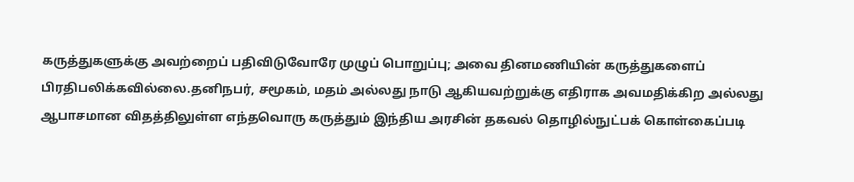கருத்துகளுக்கு அவற்றைப் பதிவிடுவோரே முழுப் பொறுப்பு; அவை தினமணியின் கருத்துகளைப் பிரதிபலிக்கவில்லை.தனிநபர், சமூகம், மதம் அல்லது நாடு ஆகியவற்றுக்கு எதிராக அவமதிக்கிற அல்லது ஆபாசமான விதத்திலுள்ள எந்தவொரு கருத்தும் இந்திய அரசின் தகவல் தொழில்நுட்பக் கொள்கைப்படி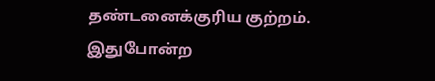தண்டனைக்குரிய குற்றம். இதுபோன்ற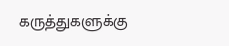கருத்துகளுக்கு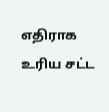எதிராக உரிய சட்ட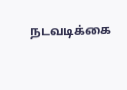நடவடிக்கை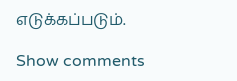எடுக்கப்படும்.

Show comments